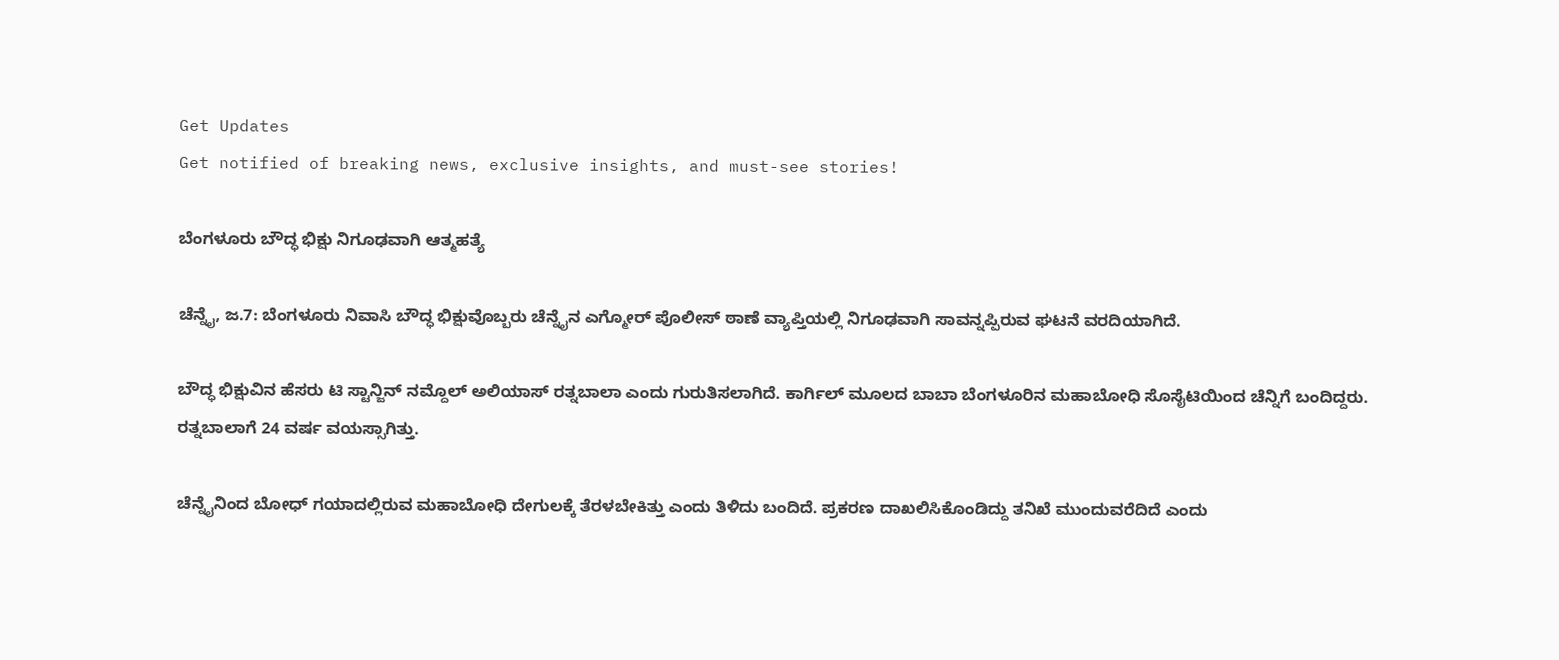Get Updates
Get notified of breaking news, exclusive insights, and must-see stories!

ಬೆಂಗಳೂರು ಬೌದ್ಧ ಭಿಕ್ಷು ನಿಗೂಢವಾಗಿ ಆತ್ಮಹತ್ಯೆ

ಚೆನ್ನೈ, ಜ.7: ಬೆಂಗಳೂರು ನಿವಾಸಿ ಬೌದ್ಧ ಭಿಕ್ಷುವೊಬ್ಬರು ಚೆನ್ನೈನ ಎಗ್ಮೋರ್ ಪೊಲೀಸ್ ಠಾಣೆ ವ್ಯಾಪ್ತಿಯಲ್ಲಿ ನಿಗೂಢವಾಗಿ ಸಾವನ್ನಪ್ಪಿರುವ ಘಟನೆ ವರದಿಯಾಗಿದೆ.

ಬೌದ್ಧ ಭಿಕ್ಷುವಿನ ಹೆಸರು ಟಿ ಸ್ಟಾನ್ಜಿನ್ ನಮ್ದೊಲ್ ಅಲಿಯಾಸ್ ರತ್ನಬಾಲಾ ಎಂದು ಗುರುತಿಸಲಾಗಿದೆ. ಕಾರ್ಗಿಲ್ ಮೂಲದ ಬಾಬಾ ಬೆಂಗಳೂರಿನ ಮಹಾಬೋಧಿ ಸೊಸೈಟಿಯಿಂದ ಚೆನ್ನಿಗೆ ಬಂದಿದ್ದರು. ರತ್ನಬಾಲಾಗೆ 24 ವರ್ಷ ವಯಸ್ಸಾಗಿತ್ತು.

ಚೆನ್ನೈನಿಂದ ಬೋಧ್ ಗಯಾದಲ್ಲಿರುವ ಮಹಾಬೋಧಿ ದೇಗುಲಕ್ಕೆ ತೆರಳಬೇಕಿತ್ತು ಎಂದು ತಿಳಿದು ಬಂದಿದೆ. ಪ್ರಕರಣ ದಾಖಲಿಸಿಕೊಂಡಿದ್ದು ತನಿಖೆ ಮುಂದುವರೆದಿದೆ ಎಂದು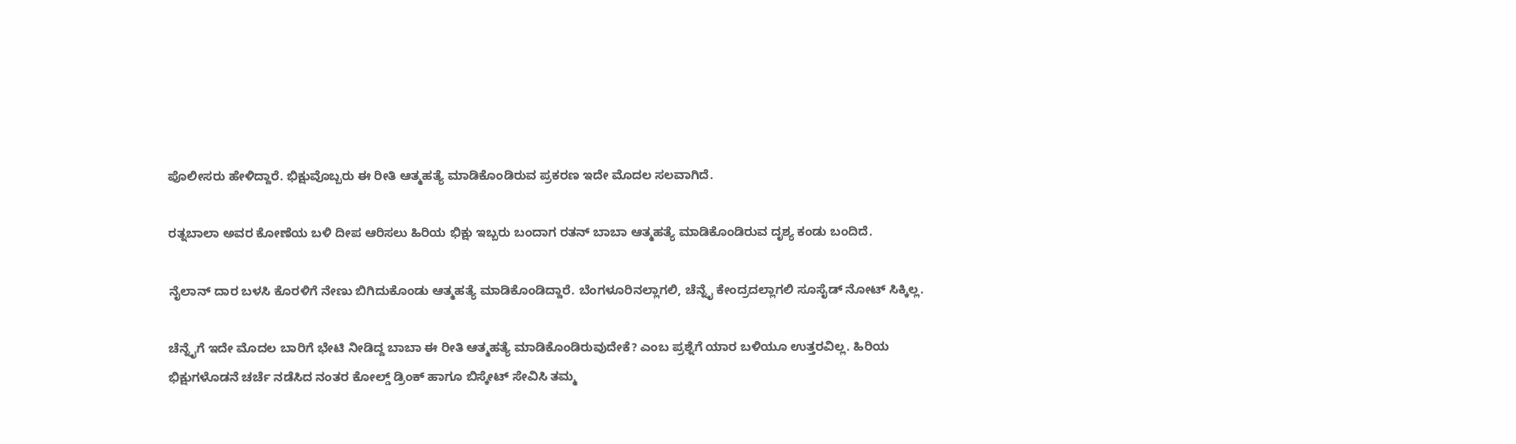ಪೊಲೀಸರು ಹೇಳಿದ್ದಾರೆ. ಭಿಕ್ಷುವೊಬ್ಬರು ಈ ರೀತಿ ಆತ್ಮಹತ್ಯೆ ಮಾಡಿಕೊಂಡಿರುವ ಪ್ರಕರಣ ಇದೇ ಮೊದಲ ಸಲವಾಗಿದೆ.

ರತ್ನಬಾಲಾ ಅವರ ಕೋಣೆಯ ಬಳಿ ದೀಪ ಆರಿಸಲು ಹಿರಿಯ ಭಿಕ್ಷು ಇಬ್ಬರು ಬಂದಾಗ ರತನ್ ಬಾಬಾ ಆತ್ಮಹತ್ಯೆ ಮಾಡಿಕೊಂಡಿರುವ ದೃಶ್ಯ ಕಂಡು ಬಂದಿದೆ.

ನೈಲಾನ್ ದಾರ ಬಳಸಿ ಕೊರಳಿಗೆ ನೇಣು ಬಿಗಿದುಕೊಂಡು ಆತ್ಮಹತ್ಯೆ ಮಾಡಿಕೊಂಡಿದ್ದಾರೆ. ಬೆಂಗಳೂರಿನಲ್ಲಾಗಲಿ, ಚೆನ್ನೈ ಕೇಂದ್ರದಲ್ಲಾಗಲಿ ಸೂಸೈಡ್ ನೋಟ್ ಸಿಕ್ಕಿಲ್ಲ.

ಚೆನ್ನೈಗೆ ಇದೇ ಮೊದಲ ಬಾರಿಗೆ ಭೇಟಿ ನೀಡಿದ್ದ ಬಾಬಾ ಈ ರೀತಿ ಆತ್ಮಹತ್ಯೆ ಮಾಡಿಕೊಂಡಿರುವುದೇಕೆ? ಎಂಬ ಪ್ರಶ್ನೆಗೆ ಯಾರ ಬಳಿಯೂ ಉತ್ತರವಿಲ್ಲ. ಹಿರಿಯ ಭಿಕ್ಷುಗಳೊಡನೆ ಚರ್ಚೆ ನಡೆಸಿದ ನಂತರ ಕೋಲ್ಡ್ ಡ್ರಿಂಕ್ ಹಾಗೂ ಬಿಸ್ಕೇಟ್ ಸೇವಿಸಿ ತಮ್ಮ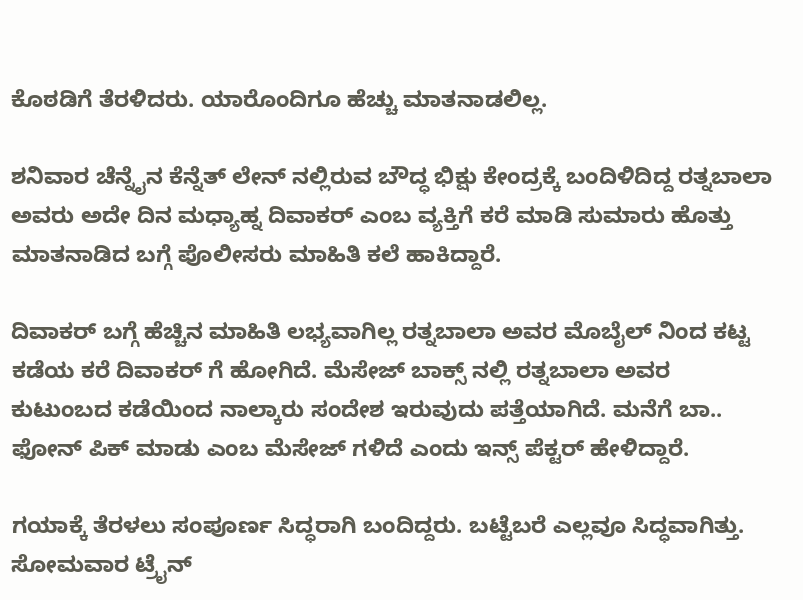ಕೊಠಡಿಗೆ ತೆರಳಿದರು. ಯಾರೊಂದಿಗೂ ಹೆಚ್ಚು ಮಾತನಾಡಲಿಲ್ಲ.

ಶನಿವಾರ ಚೆನ್ನೈನ ಕೆನ್ನೆತ್ ಲೇನ್ ನಲ್ಲಿರುವ ಬೌದ್ಧ ಭಿಕ್ಷು ಕೇಂದ್ರಕ್ಕೆ ಬಂದಿಳಿದಿದ್ದ ರತ್ನಬಾಲಾ ಅವರು ಅದೇ ದಿನ ಮಧ್ಯಾಹ್ನ ದಿವಾಕರ್ ಎಂಬ ವ್ಯಕ್ತಿಗೆ ಕರೆ ಮಾಡಿ ಸುಮಾರು ಹೊತ್ತು ಮಾತನಾಡಿದ ಬಗ್ಗೆ ಪೊಲೀಸರು ಮಾಹಿತಿ ಕಲೆ ಹಾಕಿದ್ದಾರೆ.

ದಿವಾಕರ್ ಬಗ್ಗೆ ಹೆಚ್ಚಿನ ಮಾಹಿತಿ ಲಭ್ಯವಾಗಿಲ್ಲ ರತ್ನಬಾಲಾ ಅವರ ಮೊಬೈಲ್ ನಿಂದ ಕಟ್ಟ ಕಡೆಯ ಕರೆ ದಿವಾಕರ್ ಗೆ ಹೋಗಿದೆ. ಮೆಸೇಜ್ ಬಾಕ್ಸ್ ನಲ್ಲಿ ರತ್ನಬಾಲಾ ಅವರ ಕುಟುಂಬದ ಕಡೆಯಿಂದ ನಾಲ್ಕಾರು ಸಂದೇಶ ಇರುವುದು ಪತ್ತೆಯಾಗಿದೆ. ಮನೆಗೆ ಬಾ.. ಫೋನ್ ಪಿಕ್ ಮಾಡು ಎಂಬ ಮೆಸೇಜ್ ಗಳಿದೆ ಎಂದು ಇನ್ಸ್ ಪೆಕ್ಟರ್ ಹೇಳಿದ್ದಾರೆ.

ಗಯಾಕ್ಕೆ ತೆರಳಲು ಸಂಪೂರ್ಣ ಸಿದ್ಧರಾಗಿ ಬಂದಿದ್ದರು. ಬಟ್ಟೆಬರೆ ಎಲ್ಲವೂ ಸಿದ್ಧವಾಗಿತ್ತು. ಸೋಮವಾರ ಟ್ರೈನ್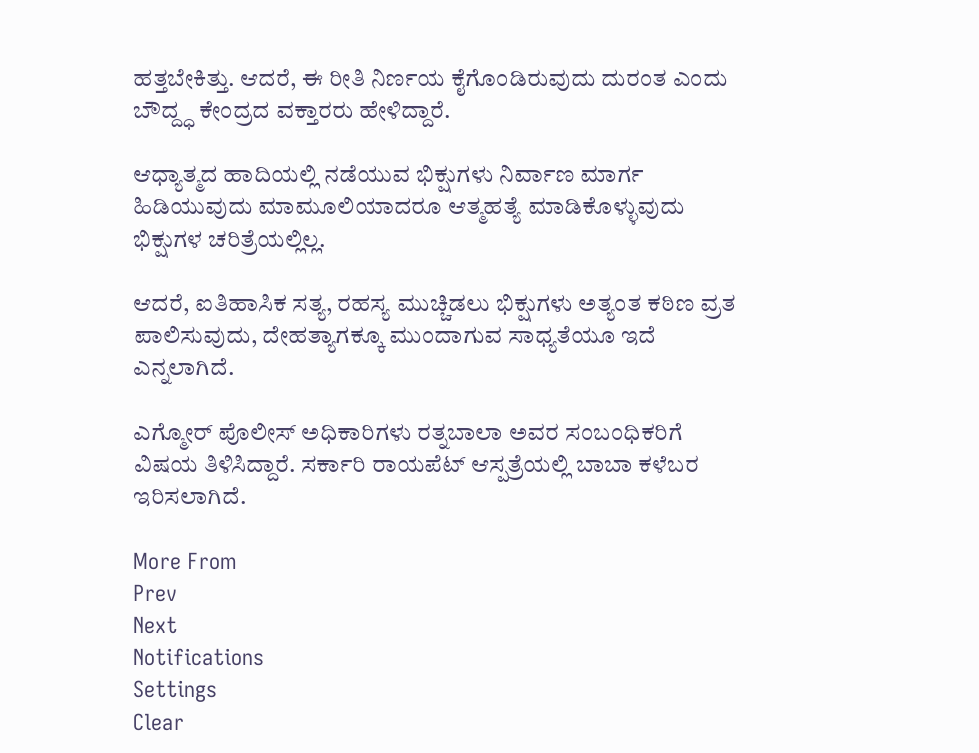ಹತ್ತಬೇಕಿತ್ತು. ಆದರೆ, ಈ ರೀತಿ ನಿರ್ಣಯ ಕೈಗೊಂಡಿರುವುದು ದುರಂತ ಎಂದು ಬೌದ್ದ್ಧ ಕೇಂದ್ರದ ವಕ್ತಾರರು ಹೇಳಿದ್ದಾರೆ.

ಆಧ್ಯಾತ್ಮದ ಹಾದಿಯಲ್ಲಿ ನಡೆಯುವ ಭಿಕ್ಷುಗಳು ನಿರ್ವಾಣ ಮಾರ್ಗ ಹಿಡಿಯುವುದು ಮಾಮೂಲಿಯಾದರೂ ಆತ್ಮಹತ್ಯೆ ಮಾಡಿಕೊಳ್ಳುವುದು ಭಿಕ್ಷುಗಳ ಚರಿತ್ರೆಯಲ್ಲಿಲ್ಲ.

ಆದರೆ, ಐತಿಹಾಸಿಕ ಸತ್ಯ, ರಹಸ್ಯ ಮುಚ್ಚಿಡಲು ಭಿಕ್ಷುಗಳು ಅತ್ಯಂತ ಕಠಿಣ ವ್ರತ ಪಾಲಿಸುವುದು, ದೇಹತ್ಯಾಗಕ್ಕೂ ಮುಂದಾಗುವ ಸಾಧ್ಯತೆಯೂ ಇದೆ ಎನ್ನಲಾಗಿದೆ.

ಎಗ್ಮೋರ್ ಪೊಲೀಸ್ ಅಧಿಕಾರಿಗಳು ರತ್ನಬಾಲಾ ಅವರ ಸಂಬಂಧಿಕರಿಗೆ ವಿಷಯ ತಿಳಿಸಿದ್ದಾರೆ. ಸರ್ಕಾರಿ ರಾಯಪೆಟ್ ಆಸ್ಪತ್ರೆಯಲ್ಲಿ ಬಾಬಾ ಕಳೆಬರ ಇರಿಸಲಾಗಿದೆ.

More From
Prev
Next
Notifications
Settings
Clear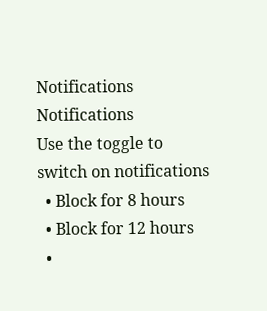Notifications
Notifications
Use the toggle to switch on notifications
  • Block for 8 hours
  • Block for 12 hours
  •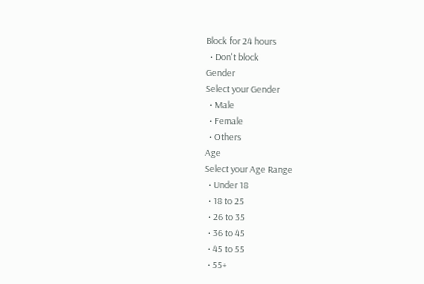Block for 24 hours
  • Don't block
Gender
Select your Gender
  • Male
  • Female
  • Others
Age
Select your Age Range
  • Under 18
  • 18 to 25
  • 26 to 35
  • 36 to 45
  • 45 to 55
  • 55+